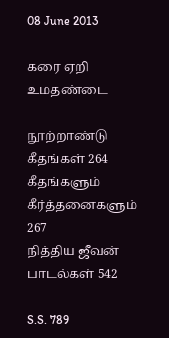08 June 2013

கரை ஏறி உமதண்டை

நூற்றாண்டு கீதங்கள் 264
கீதங்களும் கீர்த்தனைகளும் 267
நித்திய ஜீவன் பாடல்கள் 542

S.S. 789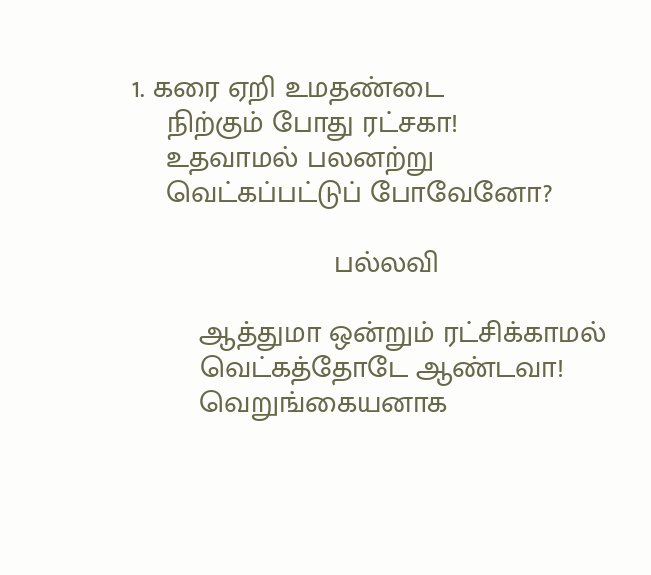1. கரை ஏறி உமதண்டை
    நிற்கும் போது ரட்சகா!
    உதவாமல் பலனற்று
    வெட்கப்பட்டுப் போவேனோ?

                        பல்லவி

        ஆத்துமா ஒன்றும் ரட்சிக்காமல்
        வெட்கத்தோடே ஆண்டவா!
        வெறுங்கையனாக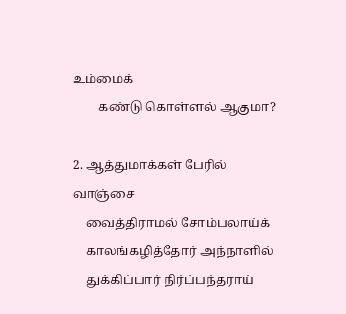உம்மைக்
        கண்டு கொள்ளல் ஆகுமா?

2. ஆத்துமாக்கள் பேரில் வாஞ்சை
    வைத்திராமல் சோம்பலாய்க்
    காலங்கழித்தோர் அந்நாளில்
    துக்கிப்பார் நிர்ப்பந்தராய்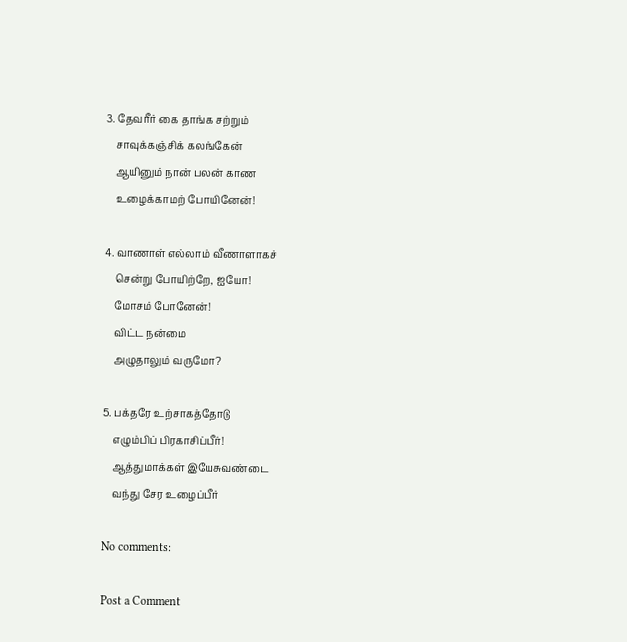3. தேவரீர் கை தாங்க சற்றும்
    சாவுக்கஞ்சிக் கலங்கேன்
    ஆயினும் நான் பலன் காண
    உழைக்காமற் போயினேன்!

4. வாணாள் எல்லாம் வீணாளாகச்
    சென்று போயிற்றே, ஐயோ!
    மோசம் போனேன்!
    விட்ட நன்மை
    அழுதாலும் வருமோ?

5. பக்தரே உற்சாகத்தோடு
    எழும்பிப் பிரகாசிப்பீர்!
    ஆத்துமாக்கள் இயேசுவண்டை
    வந்து சேர உழைப்பீர்

No comments:

Post a Comment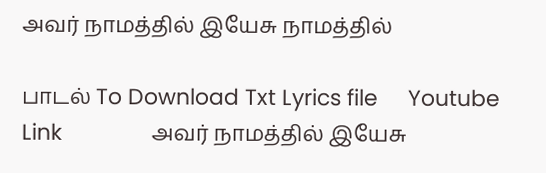அவர் நாமத்தில் இயேசு நாமத்தில்

பாடல் To Download Txt Lyrics file     Youtube Link               அவர் நாமத்தில் இயேசு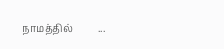நாமத்தில்          ...